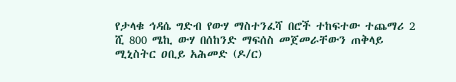የታላቁ ኅዳሴ ግድብ የውሃ ማስተንፈሻ በሮች ተከፍተው ተጨማሪ 2 ሺ 800 ሜኪ ውሃ በሰከንድ ማፍሰስ መጀመራቸውን ጠቅላይ ሚኒስትር ዐቢይ አሕመድ (ዶ/ር)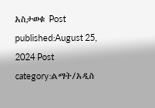አስታወቁ Post published:August 25, 2024 Post category:ልማት/አዲስ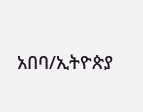አበባ/ኢትዮጵያ